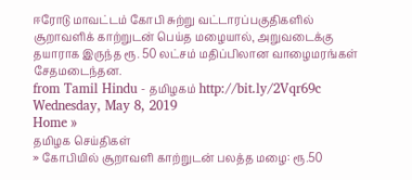ஈரோடு மாவட்டம் கோபி சுற்று வட்டாரப்பகுதிகளில் சூறாவளிக் காற்றுடன் பெய்த மழையால், அறுவடைக்கு தயாராக இருந்த ரூ. 50 லட்சம் மதிப்பிலான வாழைமரங்கள் சேதமடைந்தன.
from Tamil Hindu - தமிழகம் http://bit.ly/2Vqr69c
Wednesday, May 8, 2019
Home »
தமிழக செய்திகள்
» கோபியில் சூறாவளி காற்றுடன் பலத்த மழை: ரூ.50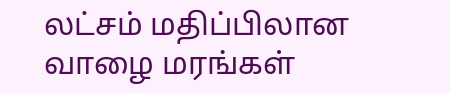லட்சம் மதிப்பிலான வாழை மரங்கள்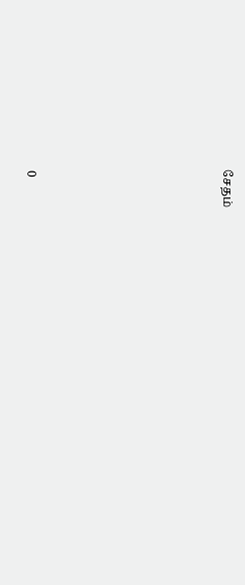சேதம்







0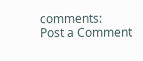comments:
Post a Comment